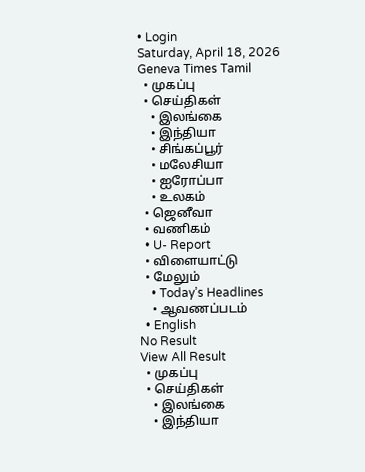• Login
Saturday, April 18, 2026
Geneva Times Tamil
  • முகப்பு
  • செய்திகள்
    • இலங்கை
    • இந்தியா
    • சிங்கப்பூர்
    • மலேசியா
    • ஐரோப்பா
    • உலகம்
  • ஜெனீவா
  • வணிகம்
  • U- Report
  • விளையாட்டு
  • மேலும்
    • Today’s Headlines
    • ஆவணப்படம்
  • English
No Result
View All Result
  • முகப்பு
  • செய்திகள்
    • இலங்கை
    • இந்தியா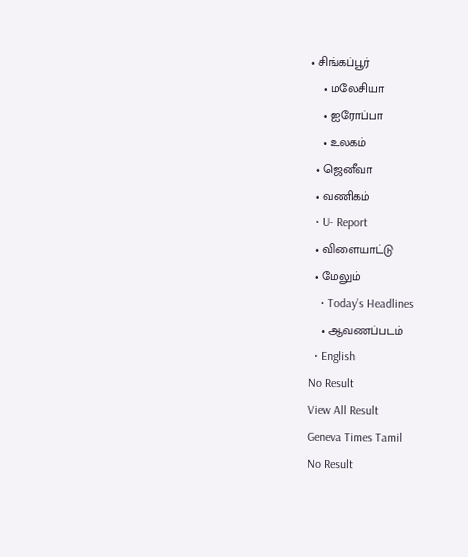• சிங்கப்பூர்
    • மலேசியா
    • ஐரோப்பா
    • உலகம்
  • ஜெனீவா
  • வணிகம்
  • U- Report
  • விளையாட்டு
  • மேலும்
    • Today’s Headlines
    • ஆவணப்படம்
  • English
No Result
View All Result
Geneva Times Tamil
No Result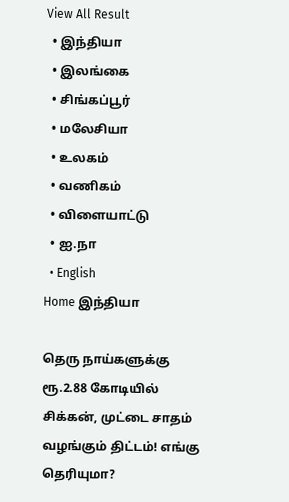View All Result
  • இந்தியா
  • இலங்கை
  • சிங்கப்பூர்
  • மலேசியா
  • உலகம்
  • வணிகம்
  • விளையாட்டு
  • ஐ.நா
  • English
Home இந்தியா

தெரு நாய்களுக்கு ரூ.2.88 கோடியில் சிக்கன், முட்டை சாதம் வழங்கும் திட்டம்! எங்கு தெரியுமா?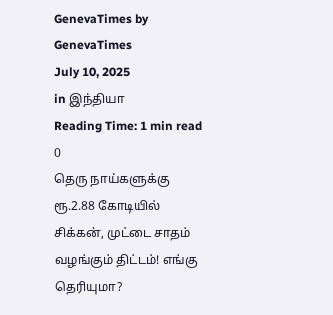GenevaTimes by GenevaTimes
July 10, 2025
in இந்தியா
Reading Time: 1 min read
0
தெரு நாய்களுக்கு ரூ.2.88 கோடியில் சிக்கன், முட்டை சாதம் வழங்கும் திட்டம்! எங்கு தெரியுமா?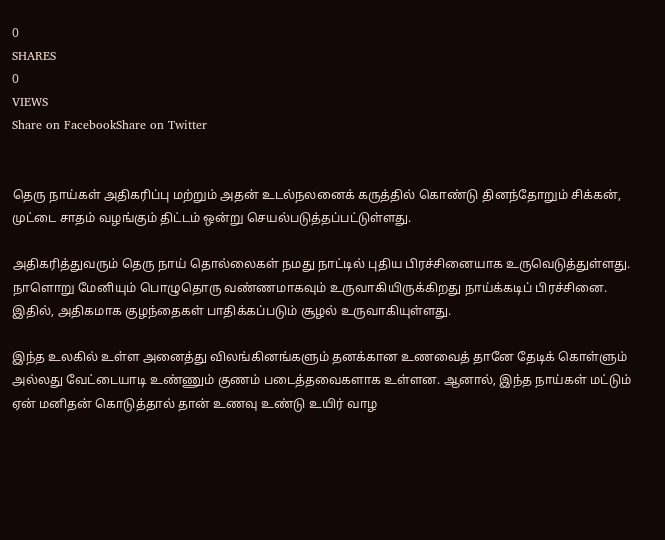0
SHARES
0
VIEWS
Share on FacebookShare on Twitter


தெரு நாய்கள் அதிகரிப்பு மற்றும் அதன் உடல்நலனைக் கருத்தில் கொண்டு தினந்தோறும் சிக்கன், முட்டை சாதம் வழங்கும் திட்டம் ஒன்று செயல்படுத்தப்பட்டுள்ளது.

அதிகரித்துவரும் தெரு நாய் தொல்லைகள் நமது நாட்டில் புதிய பிரச்சினையாக உருவெடுத்துள்ளது. நாளொறு மேனியும் பொழுதொரு வண்ணமாகவும் உருவாகியிருக்கிறது நாய்க்கடிப் பிரச்சினை. இதில், அதிகமாக குழந்தைகள் பாதிக்கப்படும் சூழல் உருவாகியுள்ளது.

இந்த உலகில் உள்ள அனைத்து விலங்கினங்களும் தனக்கான உணவைத் தானே தேடிக் கொள்ளும் அல்லது வேட்டையாடி உண்ணும் குணம் படைத்தவைகளாக உள்ளன. ஆனால், இந்த நாய்கள் மட்டும் ஏன் மனிதன் கொடுத்தால் தான் உணவு உண்டு உயிர் வாழ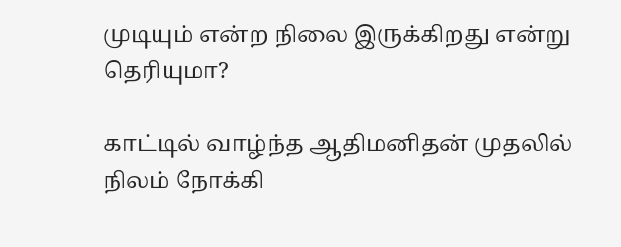முடியும் என்ற நிலை இருக்கிறது என்று தெரியுமா?

காட்டில் வாழ்ந்த ஆதிமனிதன் முதலில் நிலம் நோக்கி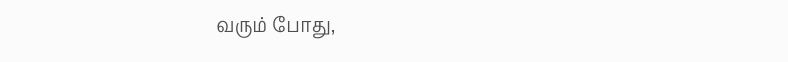வரும் போது,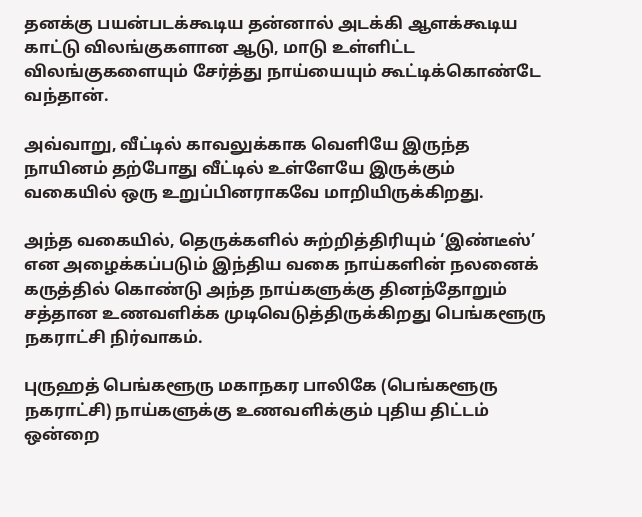தனக்கு பயன்படக்கூடிய தன்னால் அடக்கி ஆளக்கூடிய காட்டு விலங்குகளான ஆடு, மாடு உள்ளிட்ட விலங்குகளையும் சேர்த்து நாய்யையும் கூட்டிக்கொண்டே வந்தான்.

அவ்வாறு, வீட்டில் காவலுக்காக வெளியே இருந்த நாயினம் தற்போது வீட்டில் உள்ளேயே இருக்கும் வகையில் ஒரு உறுப்பினராகவே மாறியிருக்கிறது.

அந்த வகையில், தெருக்களில் சுற்றித்திரியும் ‘இண்டீஸ்’ என அழைக்கப்படும் இந்திய வகை நாய்களின் நலனைக் கருத்தில் கொண்டு அந்த நாய்களுக்கு தினந்தோறும் சத்தான உணவளிக்க முடிவெடுத்திருக்கிறது பெங்களூரு நகராட்சி நிர்வாகம்.

புருஹத் பெங்களூரு மகாநகர பாலிகே (பெங்களூரு நகராட்சி) நாய்களுக்கு உணவளிக்கும் புதிய திட்டம் ஒன்றை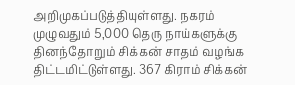அறிமுகப்படுத்தியுள்ளது. நகரம் முழுவதும் 5,000 தெரு நாய்களுக்கு தினந்தோறும் சிக்கன் சாதம் வழங்க திட்டமிட்டுள்ளது. 367 கிராம் சிக்கன்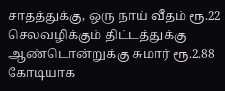சாதத்துக்கு, ஒரு நாய் வீதம் ரூ.22 செலவழிக்கும் திட்டத்துக்கு ஆண்டொன்றுக்கு சுமார் ரூ.2.88 கோடியாக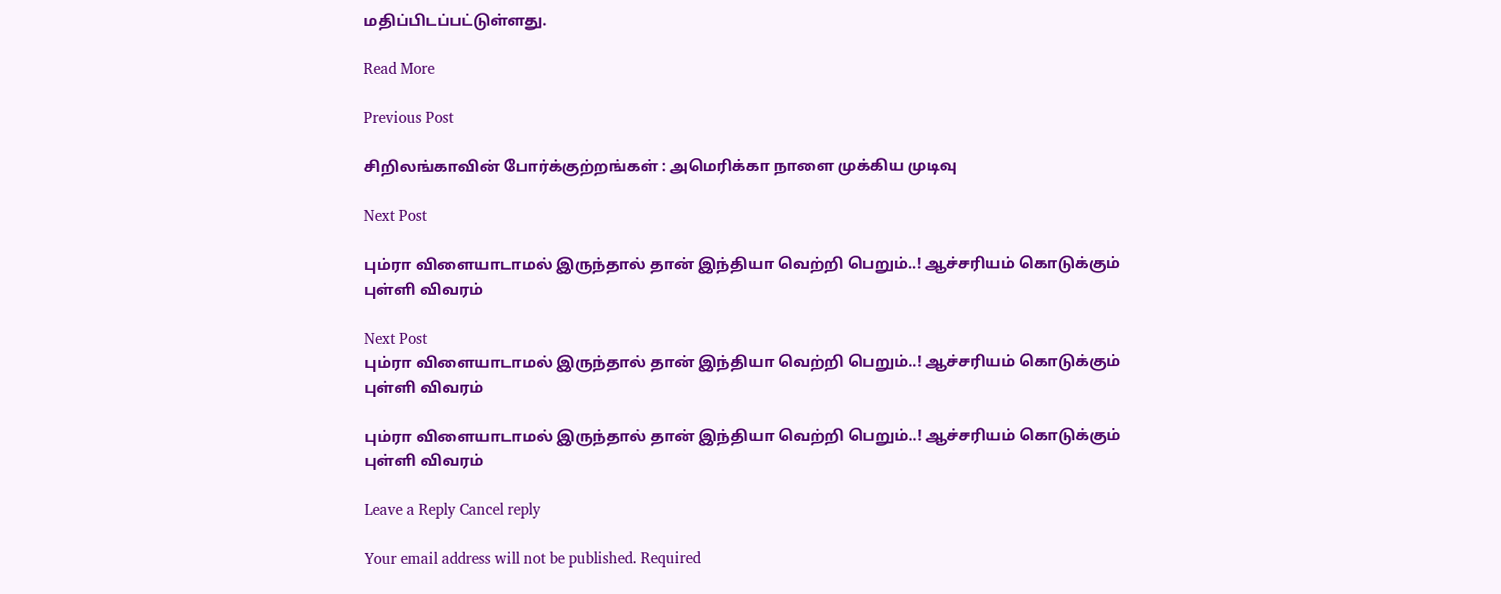மதிப்பிடப்பட்டுள்ளது.

Read More

Previous Post

சிறிலங்காவின் போர்க்குற்றங்கள் : அமெரிக்கா நாளை முக்கிய முடிவு

Next Post

பும்ரா விளையாடாமல் இருந்தால் தான் இந்தியா வெற்றி பெறும்..! ஆச்சரியம் கொடுக்கும் புள்ளி விவரம்

Next Post
பும்ரா விளையாடாமல் இருந்தால் தான் இந்தியா வெற்றி பெறும்..! ஆச்சரியம் கொடுக்கும் புள்ளி விவரம்

பும்ரா விளையாடாமல் இருந்தால் தான் இந்தியா வெற்றி பெறும்..! ஆச்சரியம் கொடுக்கும் புள்ளி விவரம்

Leave a Reply Cancel reply

Your email address will not be published. Required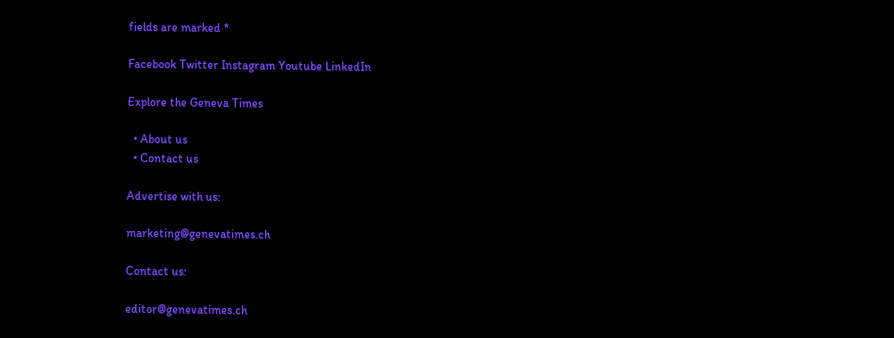fields are marked *

Facebook Twitter Instagram Youtube LinkedIn

Explore the Geneva Times

  • About us
  • Contact us

Advertise with us:

marketing@genevatimes.ch

Contact us:

editor@genevatimes.ch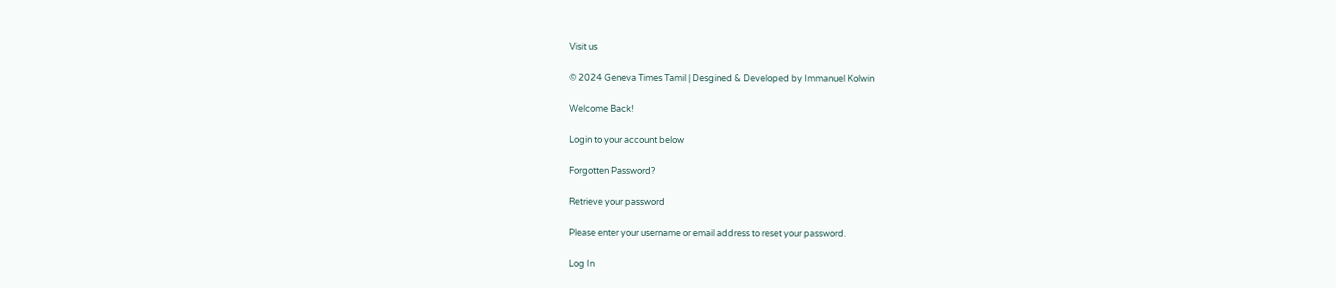Visit us

© 2024 Geneva Times Tamil | Desgined & Developed by Immanuel Kolwin

Welcome Back!

Login to your account below

Forgotten Password?

Retrieve your password

Please enter your username or email address to reset your password.

Log In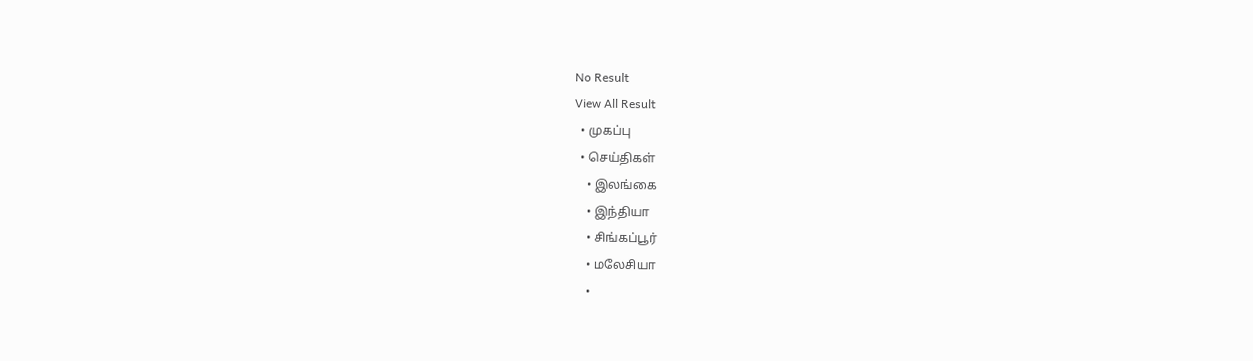No Result
View All Result
  • முகப்பு
  • செய்திகள்
    • இலங்கை
    • இந்தியா
    • சிங்கப்பூர்
    • மலேசியா
    •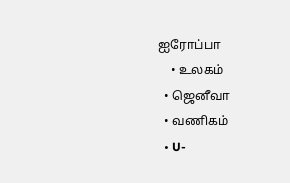ஐரோப்பா
    • உலகம்
  • ஜெனீவா
  • வணிகம்
  • U-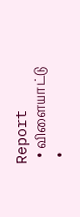Report
  • விளையாட்டு
  •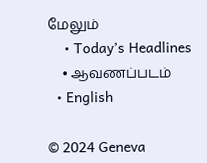மேலும்
    • Today’s Headlines
    • ஆவணப்படம்
  • English

© 2024 Geneva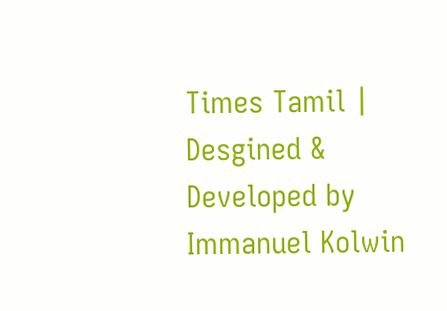Times Tamil | Desgined & Developed by Immanuel Kolwin